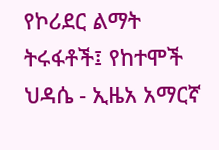የኮሪደር ልማት ትሩፋቶች፤ የከተሞች ህዳሴ - ኢዜአ አማርኛ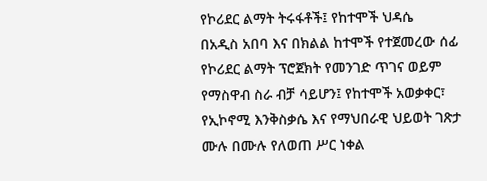የኮሪደር ልማት ትሩፋቶች፤ የከተሞች ህዳሴ
በአዲስ አበባ እና በክልል ከተሞች የተጀመረው ሰፊ የኮሪደር ልማት ፕሮጀክት የመንገድ ጥገና ወይም የማስዋብ ስራ ብቻ ሳይሆን፤ የከተሞች አወቃቀር፣ የኢኮኖሚ እንቅስቃሴ እና የማህበራዊ ህይወት ገጽታ ሙሉ በሙሉ የለወጠ ሥር ነቀል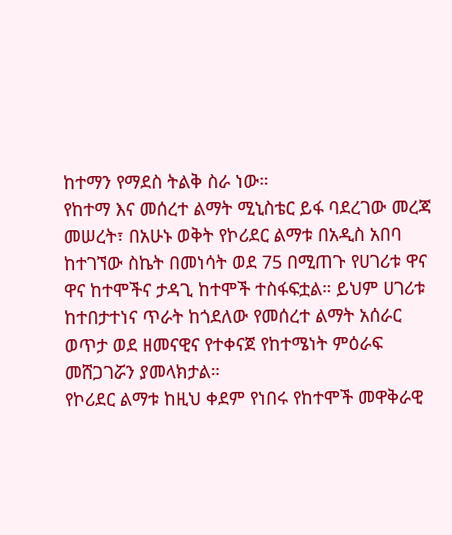ከተማን የማደስ ትልቅ ስራ ነው።
የከተማ እና መሰረተ ልማት ሚኒስቴር ይፋ ባደረገው መረጃ መሠረት፣ በአሁኑ ወቅት የኮሪደር ልማቱ በአዲስ አበባ ከተገኘው ስኬት በመነሳት ወደ 75 በሚጠጉ የሀገሪቱ ዋና ዋና ከተሞችና ታዳጊ ከተሞች ተስፋፍቷል። ይህም ሀገሪቱ ከተበታተነና ጥራት ከጎደለው የመሰረተ ልማት አሰራር ወጥታ ወደ ዘመናዊና የተቀናጀ የከተሜነት ምዕራፍ መሸጋገሯን ያመላክታል።
የኮሪደር ልማቱ ከዚህ ቀደም የነበሩ የከተሞች መዋቅራዊ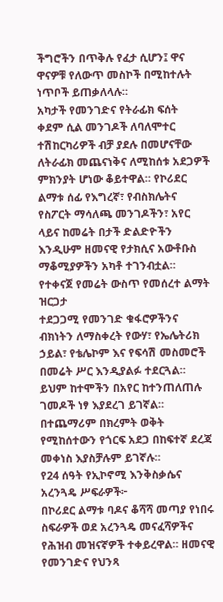ችግሮችን በጥቅሉ የፈታ ሲሆን፤ ዋና ዋናዎቹ የለውጥ መስኮች በሚከተሉት ነጥቦች ይጠቃለላሉ።
አካታች የመንገድና የትራፊክ ፍሰት
ቀደም ሲል መንገዶች ለባለሞተር ተሽከርካሪዎች ብቻ ያደሉ በመሆናቸው ለትራፊክ መጨናነቅና ለሚከሰቱ አደጋዎች ምክንያት ሆነው ቆይተዋል። የኮሪደር ልማቱ ሰፊ የእግረኛ፣ የብስክሌትና የስፖርት ማሳለጫ መንገዶችን፣ አየር ላይና ከመሬት በታች ድልድዮችን እንዲሁም ዘመናዊ የታክሲና አውቶቡስ ማቆሚያዎችን አካቶ ተገንብቷል።
የተቀናጀ የመሬት ውስጥ የመሰረተ ልማት ዝርጋታ
ተደጋጋሚ የመንገድ ቁፋሮዎችንና ብክነትን ለማስቀረት የውሃ፣ የኤሌትሪክ ኃይል፣ የቴሌኮም እና የፍሳሽ መስመሮች በመሬት ሥር እንዲያልፉ ተደርጓል። ይህም ከተሞችን በአየር ከተንጠለጠሉ ገመዶች ነፃ እያደረገ ይገኛል። በተጨማሪም በክረምት ወቅት የሚከሰተውን የጎርፍ አደጋ በከፍተኛ ደረጃ መቀነስ እያስቻሉም ይገኛሉ።
የ24 ሰዓት የኢኮኖሚ እንቅስቃሴና አረንጓዴ ሥፍራዎች፦
በኮሪደር ልማቱ ባዶና ቆሻሻ መጣያ የነበሩ ስፍራዎች ወደ አረንጓዴ መናፈሻዎችና የሕዝብ መዝናኛዎች ተቀይረዋል። ዘመናዊ የመንገድና የህንጻ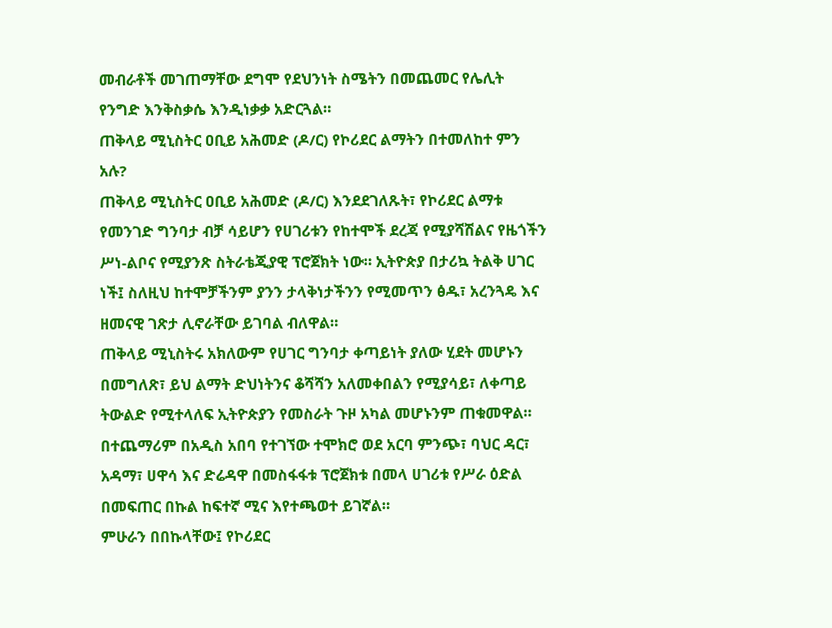መብራቶች መገጠማቸው ደግሞ የደህንነት ስሜትን በመጨመር የሌሊት የንግድ እንቅስቃሴ እንዲነቃቃ አድርጓል።
ጠቅላይ ሚኒስትር ዐቢይ አሕመድ (ዶ/ር) የኮሪደር ልማትን በተመለከተ ምን አሉ?
ጠቅላይ ሚኒስትር ዐቢይ አሕመድ (ዶ/ር) እንደደገለጹት፣ የኮሪደር ልማቱ የመንገድ ግንባታ ብቻ ሳይሆን የሀገሪቱን የከተሞች ደረጃ የሚያሻሽልና የዜጎችን ሥነ-ልቦና የሚያንጽ ስትራቴጂያዊ ፕሮጀክት ነው። ኢትዮጵያ በታሪኳ ትልቅ ሀገር ነች፤ ስለዚህ ከተሞቻችንም ያንን ታላቅነታችንን የሚመጥን ፅዱ፣ አረንጓዴ እና ዘመናዊ ገጽታ ሊኖራቸው ይገባል ብለዋል።
ጠቅላይ ሚኒስትሩ አክለውም የሀገር ግንባታ ቀጣይነት ያለው ሂደት መሆኑን በመግለጽ፣ ይህ ልማት ድህነትንና ቆሻሻን አለመቀበልን የሚያሳይ፣ ለቀጣይ ትውልድ የሚተላለፍ ኢትዮጵያን የመስራት ጉዞ አካል መሆኑንም ጠቁመዋል። በተጨማሪም በአዲስ አበባ የተገኘው ተሞክሮ ወደ አርባ ምንጭ፣ ባህር ዳር፣ አዳማ፣ ሀዋሳ እና ድሬዳዋ በመስፋፋቱ ፕሮጀክቱ በመላ ሀገሪቱ የሥራ ዕድል በመፍጠር በኩል ከፍተኛ ሚና እየተጫወተ ይገኛል።
ምሁራን በበኩላቸው፤ የኮሪደር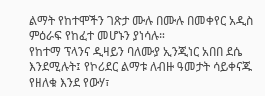ልማት የከተሞችን ገጽታ ሙሉ በሙሉ በመቀየር አዲስ ምዕራፍ የከፈተ መሆኑን ያነሳሉ።
የከተማ ፕላንና ዲዛይን ባለሙያ ኢንጂነር አበበ ደሴ እንደሚሉት፤ የኮሪደር ልማቱ ለብዙ ዓመታት ሳይቀናጁ የዘለቁ እንደ የውሃ፣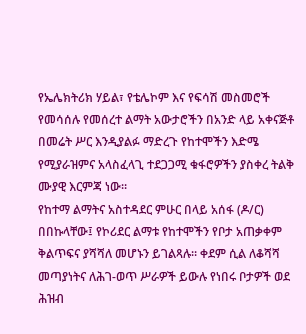የኤሌክትሪክ ሃይል፣ የቴሌኮም እና የፍሳሽ መስመሮች የመሳሰሉ የመሰረተ ልማት አውታሮችን በአንድ ላይ አቀናጅቶ በመሬት ሥር እንዲያልፉ ማድረጉ የከተሞችን እድሜ የሚያራዝምና አላስፈላጊ ተደጋጋሚ ቁፋሮዎችን ያስቀረ ትልቅ ሙያዊ እርምጃ ነው።
የከተማ ልማትና አስተዳደር ምሁር በላይ አሰፋ (ዶ/ር) በበኩላቸው፤ የኮሪደር ልማቱ የከተሞችን የቦታ አጠቃቀም ቅልጥፍና ያሻሻለ መሆኑን ይገልጻሉ። ቀደም ሲል ለቆሻሻ መጣያነትና ለሕገ-ወጥ ሥራዎች ይውሉ የነበሩ ቦታዎች ወደ ሕዝብ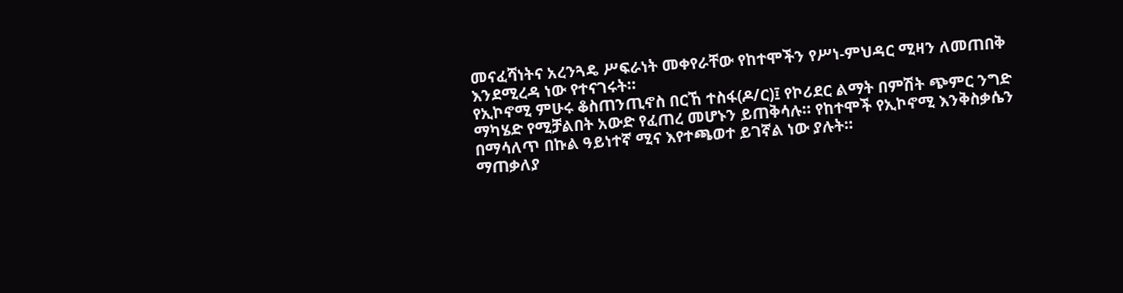መናፈሻነትና አረንጓዴ ሥፍራነት መቀየራቸው የከተሞችን የሥነ-ምህዳር ሚዛን ለመጠበቅ እንደሚረዳ ነው የተናገሩት።
የኢኮኖሚ ምሁሩ ቆስጠንጢኖስ በርኸ ተስፋ(ዶ/ር)፤ የኮሪደር ልማት በምሽት ጭምር ንግድ ማካሄድ የሚቻልበት አውድ የፈጠረ መሆኑን ይጠቅሳሉ። የከተሞች የኢኮኖሚ እንቅስቃሴን በማሳለጥ በኩል ዓይነተኛ ሚና እየተጫወተ ይገኛል ነው ያሉት።
ማጠቃለያ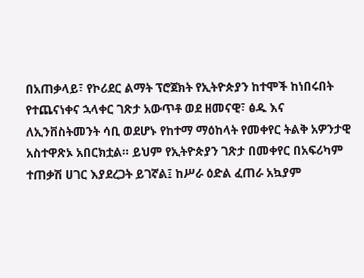በአጠቃላይ፣ የኮሪደር ልማት ፕሮጀክት የኢትዮጵያን ከተሞች ከነበሩበት የተጨናነቀና ኋላቀር ገጽታ አውጥቶ ወደ ዘመናዊ፣ ፅዱ እና ለኢንቨስትመንት ሳቢ ወደሆኑ የከተማ ማዕከላት የመቀየር ትልቅ አዎንታዊ አስተዋጽኦ አበርክቷል። ይህም የኢትዮጵያን ገጽታ በመቀየር በአፍሪካም ተጠቃሽ ሀገር እያደረጋት ይገኛል፤ ከሥራ ዕድል ፈጠራ አኳያም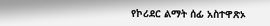የኮሪደር ልማት ሰፊ አስተዋጽኦ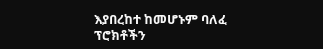እያበረከተ ከመሆኑም ባለፈ ፕሮክቶችን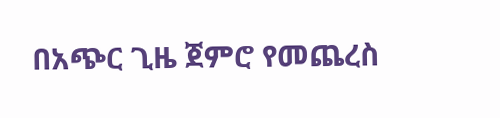በአጭር ጊዜ ጀምሮ የመጨረስ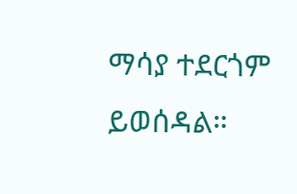ማሳያ ተደርጎም ይወሰዳል።